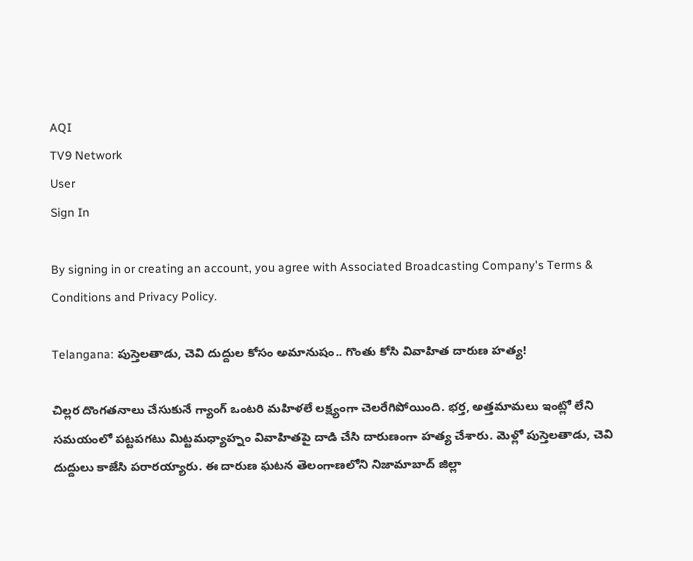AQI
TV9 Network
User
Sign In

By signing in or creating an account, you agree with Associated Broadcasting Company's Terms & Conditions and Privacy Policy.

Telangana: పుస్తెలతాడు, చెవి దుద్దుల కోసం అమానుషం.. గొంతు కోసి వివాహిత దారుణ హత్య!

చిల్లర దొంగతనాలు చేసుకునే గ్యాంగ్‌ ఒంటరి మహిళలే లక్ష్యంగా చెలరేగిపోయింది. భర్త, అత్తమామలు ఇంట్లో లేని సమయంలో పట్టపగటు మిట్టమధ్యాహ్నం వివాహితపై దాడి చేసి దారుణంగా హత్య చేశారు. మెళ్లో పుస్తెలతాడు, చెవి దుద్దులు కాజేసి పరారయ్యారు. ఈ దారుణ ఘటన తెలంగాణలోని నిజామాబాద్‌ జిల్లా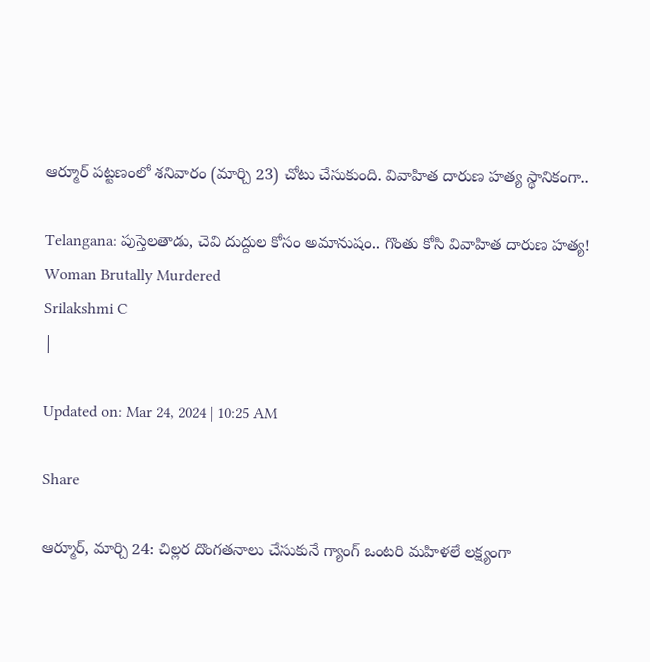ఆర్మూర్‌ పట్టణంలో శనివారం (మార్చి 23) చోటు చేసుకుంది. వివాహిత దారుణ హత్య స్థానికంగా..

Telangana: పుస్తెలతాడు, చెవి దుద్దుల కోసం అమానుషం.. గొంతు కోసి వివాహిత దారుణ హత్య!
Woman Brutally Murdered
Srilakshmi C
|

Updated on: Mar 24, 2024 | 10:25 AM

Share

ఆర్మూర్‌, మార్చి 24: చిల్లర దొంగతనాలు చేసుకునే గ్యాంగ్‌ ఒంటరి మహిళలే లక్ష్యంగా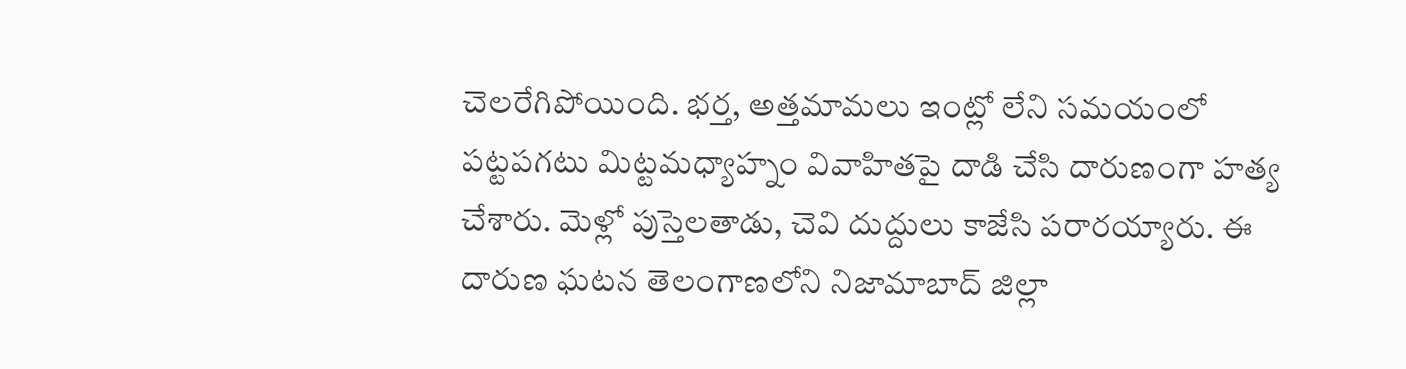చెలరేగిపోయింది. భర్త, అత్తమామలు ఇంట్లో లేని సమయంలో పట్టపగటు మిట్టమధ్యాహ్నం వివాహితపై దాడి చేసి దారుణంగా హత్య చేశారు. మెళ్లో పుస్తెలతాడు, చెవి దుద్దులు కాజేసి పరారయ్యారు. ఈ దారుణ ఘటన తెలంగాణలోని నిజామాబాద్‌ జిల్లా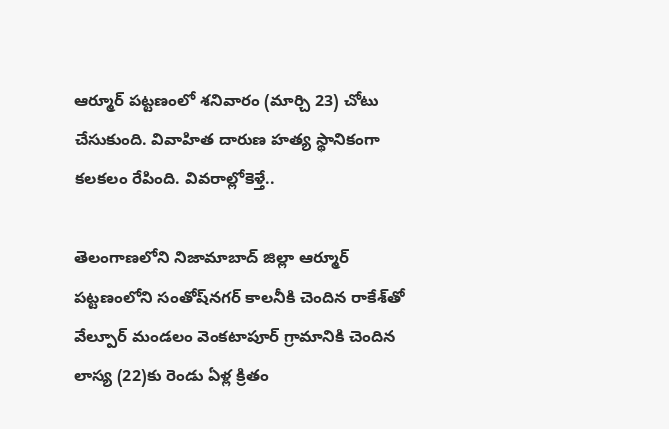ఆర్మూర్‌ పట్టణంలో శనివారం (మార్చి 23) చోటు చేసుకుంది. వివాహిత దారుణ హత్య స్థానికంగా కలకలం రేపింది. వివరాల్లోకెళ్తే..

తెలంగాణలోని నిజామాబాద్‌ జిల్లా ఆర్మూర్‌ పట్టణంలోని సంతోష్‌నగర్‌ కాలనీకి చెందిన రాకేశ్‌తో వేల్పూర్‌ మండలం వెంకటాపూర్‌ గ్రామానికి చెందిన లాస్య (22)కు రెండు ఏళ్ల క్రితం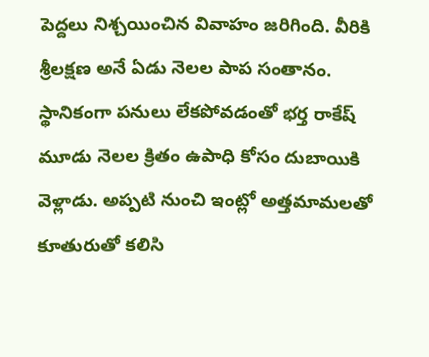పెద్దలు నిశ్చయించిన వివాహం జరిగింది. వీరికి శ్రీలక్షణ అనే ఏడు నెలల పాప సంతానం. స్థానికంగా పనులు లేకపోవడంతో భర్త రాకేష్‌ మూడు నెలల క్రితం ఉపాధి కోసం దుబాయికి వెళ్లాడు. అప్పటి నుంచి ఇంట్లో అత్తమామలతో కూతురుతో కలిసి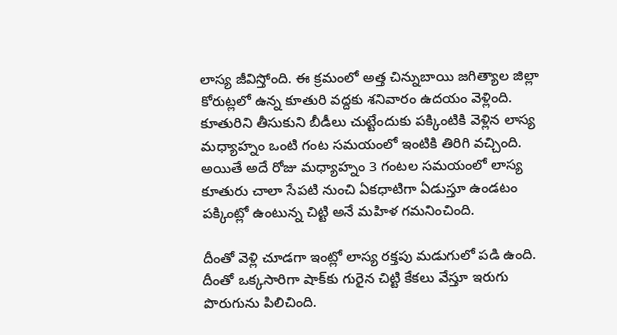లాస్య జీవిస్తోంది. ఈ క్రమంలో అత్త చిన్నుబాయి జగిత్యాల జిల్లా కోరుట్లలో ఉన్న కూతురి వద్దకు శనివారం ఉదయం వెళ్లింది. కూతురిని తీసుకుని బీడీలు చుట్టేందుకు పక్కింటికి వెళ్లిన లాస్య మధ్యాహ్నం ఒంటి గంట సమయంలో ఇంటికి తిరిగి వచ్చింది. అయితే అదే రోజు మధ్యాహ్నం 3 గంటల సమయంలో లాస్య కూతురు చాలా సేపటి నుంచి ఏకధాటిగా ఏడుస్తూ ఉండటం పక్కింట్లో ఉంటున్న చిట్టి అనే మహిళ గమనించింది.

దీంతో వెళ్లి చూడగా ఇంట్లో లాస్య రక్తపు మడుగులో పడి ఉంది. దీంతో ఒక్కసారిగా షాక్‌కు గురైన చిట్టి కేకలు వేస్తూ ఇరుగు పొరుగును పిలిచింది.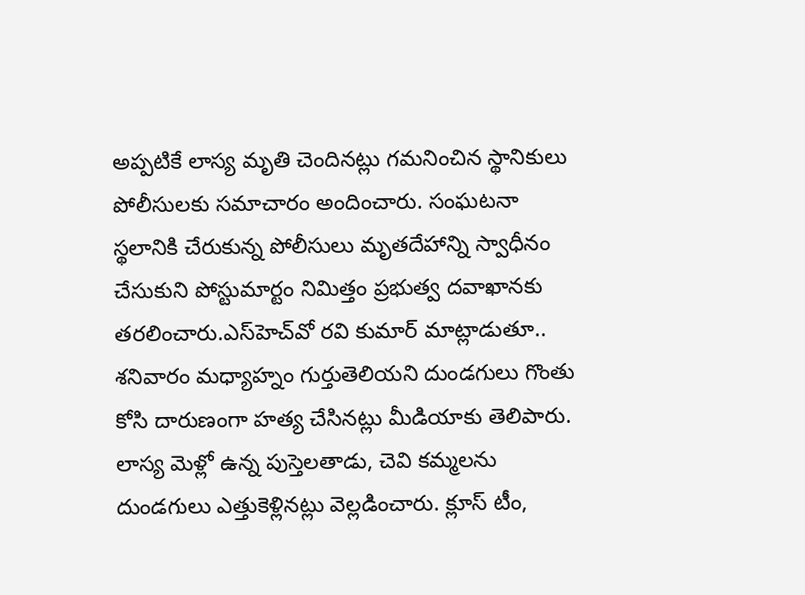అప్పటికే లాస్య మృతి చెందినట్లు గమనించిన స్థానికులు పోలీసులకు సమాచారం అందించారు. సంఘటనా స్థలానికి చేరుకున్న పోలీసులు మృతదేహాన్ని స్వాధీనం చేసుకుని పోస్టుమార్టం నిమిత్తం ప్రభుత్వ దవాఖానకు తరలించారు.ఎస్‌హెచ్‌వో రవి కుమార్‌ మాట్లాడుతూ.. శనివారం మధ్యాహ్నం గుర్తుతెలియని దుండగులు గొంతు కోసి దారుణంగా హత్య చేసినట్లు మీడియాకు తెలిపారు. లాస్య మెళ్లో ఉన్న పుస్తెలతాడు, చెవి కమ్మలను దుండగులు ఎత్తుకెళ్లినట్లు వెల్లడించారు. క్లూస్‌ టీం,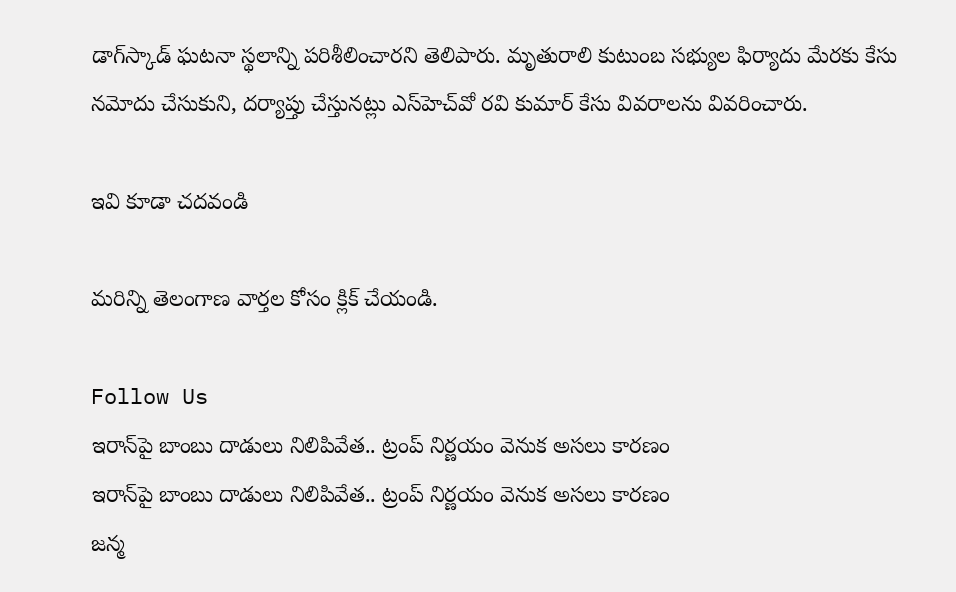డాగ్‌స్కాడ్‌ ఘటనా స్థలాన్ని పరిశీలించారని తెలిపారు. మృతురాలి కుటుంబ సభ్యుల ఫిర్యాదు మేరకు కేసు నమోదు చేసుకుని, దర్యాప్తు చేస్తునట్లు ఎస్‌హెచ్‌వో రవి కుమార్‌ కేసు వివరాలను వివరించారు.

ఇవి కూడా చదవండి

మరిన్ని తెలంగాణ వార్తల కోసం క్లిక్‌ చేయండి.

Follow Us
ఇరాన్‌పై బాంబు దాడులు నిలిపివేత.. ట్రంప్ నిర్ణయం వెనుక అసలు కారణం
ఇరాన్‌పై బాంబు దాడులు నిలిపివేత.. ట్రంప్ నిర్ణయం వెనుక అసలు కారణం
జన్మ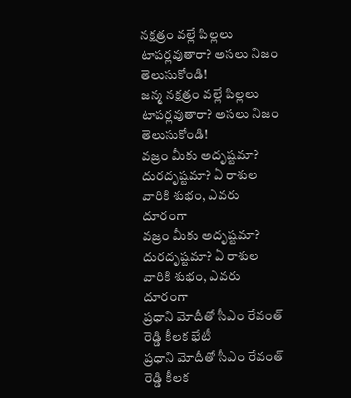నక్షత్రం వల్లే పిల్లలు టాపర్లవుతారా? అసలు నిజం తెలుసుకోండి!
జన్మ నక్షత్రం వల్లే పిల్లలు టాపర్లవుతారా? అసలు నిజం తెలుసుకోండి!
వజ్రం మీకు అదృష్టమా? దురదృష్టమా? ఏ రాశుల వారికి శుభం, ఎవరు దూరంగా
వజ్రం మీకు అదృష్టమా? దురదృష్టమా? ఏ రాశుల వారికి శుభం, ఎవరు దూరంగా
ప్రధాని మోదీతో సీఎం రేవంత్ రెడ్డి కీలక భేటీ
ప్రధాని మోదీతో సీఎం రేవంత్ రెడ్డి కీలక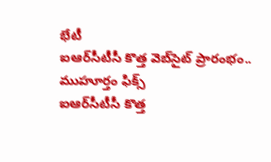భేటీ
ఐఆర్‌సీటీసీ కొత్త వెబ్‌సైట్ ప్రారంభం.. ముహూర్తం ఫిక్స్
ఐఆర్‌సీటీసీ కొత్త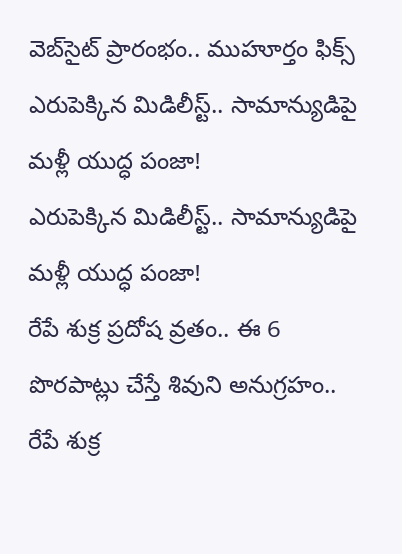వెబ్‌సైట్ ప్రారంభం.. ముహూర్తం ఫిక్స్
ఎరుపెక్కిన మిడిలీస్ట్.. సామాన్యుడిపై మళ్లీ యుద్ధ పంజా!
ఎరుపెక్కిన మిడిలీస్ట్.. సామాన్యుడిపై మళ్లీ యుద్ధ పంజా!
రేపే శుక్ర ప్రదోష వ్రతం.. ఈ 6 పొరపాట్లు చేస్తే శివుని అనుగ్రహం..
రేపే శుక్ర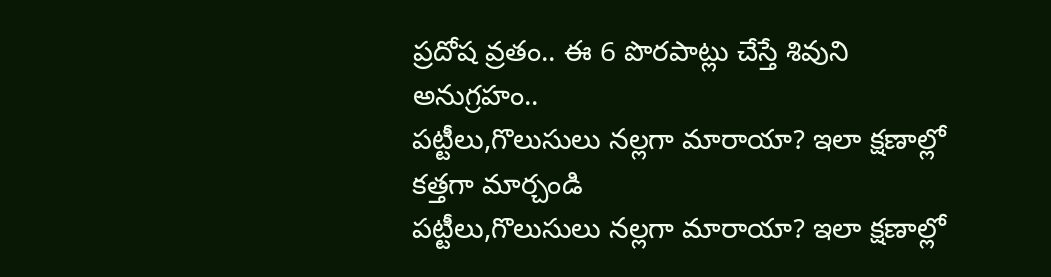ప్రదోష వ్రతం.. ఈ 6 పొరపాట్లు చేస్తే శివుని అనుగ్రహం..
పట్టీలు,గొలుసులు నల్లగా మారాయా? ఇలా క్షణాల్లో కత్తగా మార్చండి
పట్టీలు,గొలుసులు నల్లగా మారాయా? ఇలా క్షణాల్లో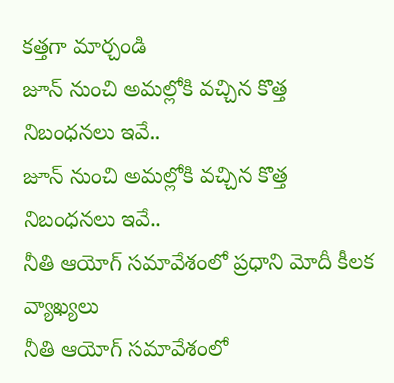కత్తగా మార్చండి
జూన్ నుంచి అమల్లోకి వచ్చిన కొత్త నిబంధనలు ఇవే..
జూన్ నుంచి అమల్లోకి వచ్చిన కొత్త నిబంధనలు ఇవే..
నీతి ఆయోగ్‌ సమావేశంలో ప్రధాని మోదీ కీలక వ్యాఖ్యలు
నీతి ఆయోగ్‌ సమావేశంలో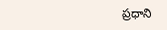ప్రధాని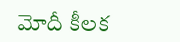మోదీ కీలక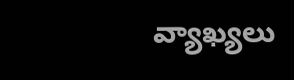వ్యాఖ్యలు